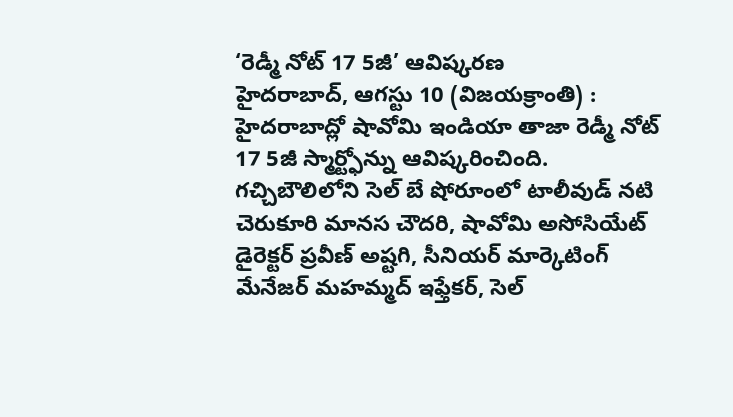‘రెడ్మీ నోట్ 17 5జీ’ ఆవిష్కరణ
హైదరాబాద్, ఆగస్టు 10 (విజయక్రాంతి) : హైదరాబాద్లో షావోమి ఇండియా తాజా రెడ్మీ నోట్ 17 5జీ స్మార్ట్ఫోన్ను ఆవిష్కరించింది. గచ్చిబౌలిలోని సెల్ బే షోరూంలో టాలీవుడ్ నటి చెరుకూరి మానస చౌదరి, షావోమి అసోసియేట్ డైరెక్టర్ ప్రవీణ్ అష్టగి, సీనియర్ మార్కెటింగ్ మేనేజర్ మహమ్మద్ ఇఫ్తేకర్, సెల్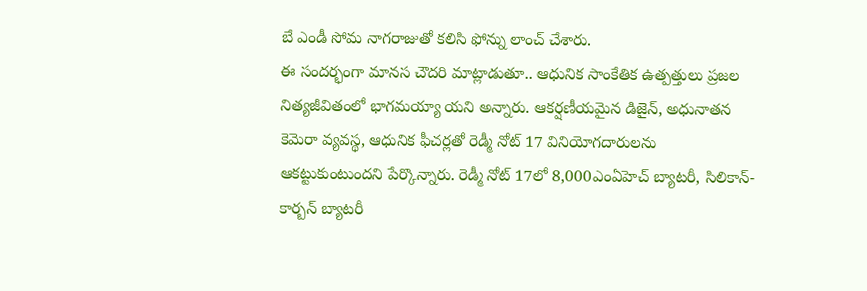బే ఎండీ సోమ నాగరాజుతో కలిసి ఫోన్ను లాంచ్ చేశారు.
ఈ సందర్భంగా మానస చౌదరి మాట్లాడుతూ.. ఆధునిక సాంకేతిక ఉత్పత్తులు ప్రజల నిత్యజీవితంలో భాగమయ్యా యని అన్నారు. ఆకర్షణీయమైన డిజైన్, అధునాతన కెమెరా వ్యవస్థ, ఆధునిక ఫీచర్లతో రెడ్మీ నోట్ 17 వినియోగదారులను ఆకట్టుకుంటుందని పేర్కొన్నారు. రెడ్మీ నోట్ 17లో 8,000ఎంఏహెచ్ బ్యాటరీ, సిలికాన్-కార్బన్ బ్యాటరీ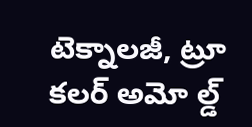టెక్నాలజీ, ట్రూ కలర్ అమో ల్డ్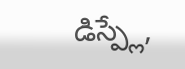డిస్ప్లే,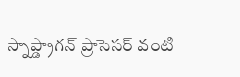స్నాప్డ్రాగన్ ప్రాసెసర్ వంటి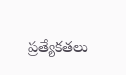ప్రత్యేకతలు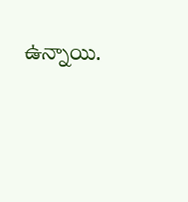ఉన్నాయి.